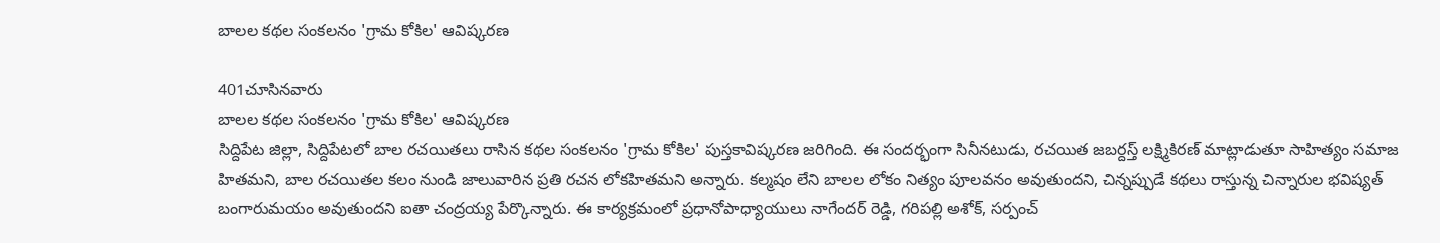బాలల కథల సంకలనం 'గ్రామ కోకిల' ఆవిష్కరణ

401చూసినవారు
బాలల కథల సంకలనం 'గ్రామ కోకిల' ఆవిష్కరణ
సిద్దిపేట జిల్లా, సిద్దిపేటలో బాల రచయితలు రాసిన కథల సంకలనం 'గ్రామ కోకిల' పుస్తకావిష్కరణ జరిగింది. ఈ సందర్భంగా సినీనటుడు, రచయిత జబర్దస్త్ లక్ష్మికిరణ్ మాట్లాడుతూ సాహిత్యం సమాజ హితమని, బాల రచయితల కలం నుండి జాలువారిన ప్రతి రచన లోకహితమని అన్నారు. కల్మషం లేని బాలల లోకం నిత్యం పూలవనం అవుతుందని, చిన్నప్పుడే కథలు రాస్తున్న చిన్నారుల భవిష్యత్ బంగారుమయం అవుతుందని ఐతా చంద్రయ్య పేర్కొన్నారు. ఈ కార్యక్రమంలో ప్రధానోపాధ్యాయులు నాగేందర్ రెడ్డి, గరిపల్లి అశోక్, సర్పంచ్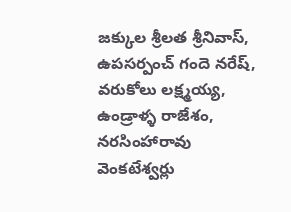జక్కుల శ్రీలత శ్రీనివాస్, ఉపసర్పంచ్ గందె నరేష్, వరుకోలు లక్ష్మయ్య, ఉండ్రాళ్ళ రాజేశం, నరసింహారావు వెంకటేశ్వర్లు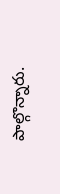పాల్గొన్నారు.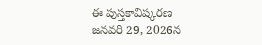ఈ పుస్తకావిష్కరణ జనవరి 29, 2026న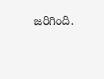జరిగింది.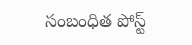సంబంధిత పోస్ట్